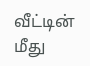வீட்டின் மீது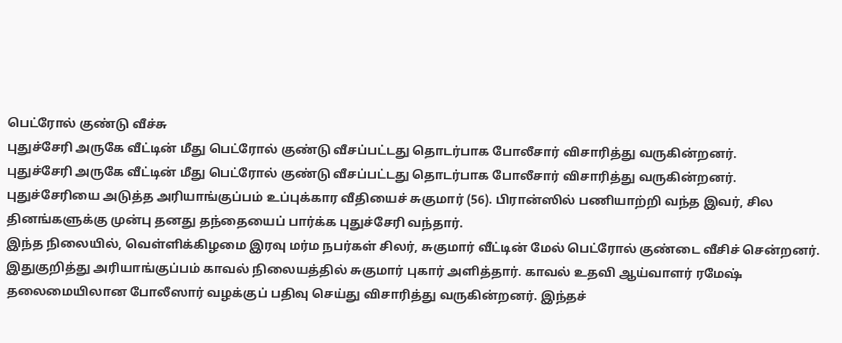பெட்ரோல் குண்டு வீச்சு
புதுச்சேரி அருகே வீட்டின் மீது பெட்ரோல் குண்டு வீசப்பட்டது தொடர்பாக போலீசார் விசாரித்து வருகின்றனர்.
புதுச்சேரி அருகே வீட்டின் மீது பெட்ரோல் குண்டு வீசப்பட்டது தொடர்பாக போலீசார் விசாரித்து வருகின்றனர்.
புதுச்சேரியை அடுத்த அரியாங்குப்பம் உப்புக்கார வீதியைச் சுகுமார் (56). பிரான்ஸில் பணியாற்றி வந்த இவர், சில தினங்களுக்கு முன்பு தனது தந்தையைப் பார்க்க புதுச்சேரி வந்தார்.
இந்த நிலையில், வெள்ளிக்கிழமை இரவு மர்ம நபர்கள் சிலர், சுகுமார் வீட்டின் மேல் பெட்ரோல் குண்டை வீசிச் சென்றனர். இதுகுறித்து அரியாங்குப்பம் காவல் நிலையத்தில் சுகுமார் புகார் அளித்தார். காவல் உதவி ஆய்வாளர் ரமேஷ் தலைமையிலான போலீஸார் வழக்குப் பதிவு செய்து விசாரித்து வருகின்றனர். இந்தச்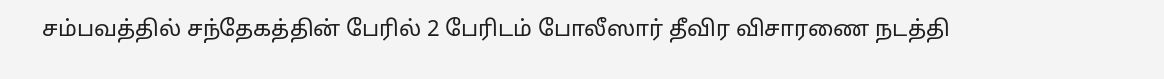சம்பவத்தில் சந்தேகத்தின் பேரில் 2 பேரிடம் போலீஸார் தீவிர விசாரணை நடத்தி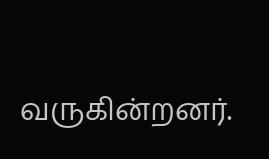வருகின்றனர்.